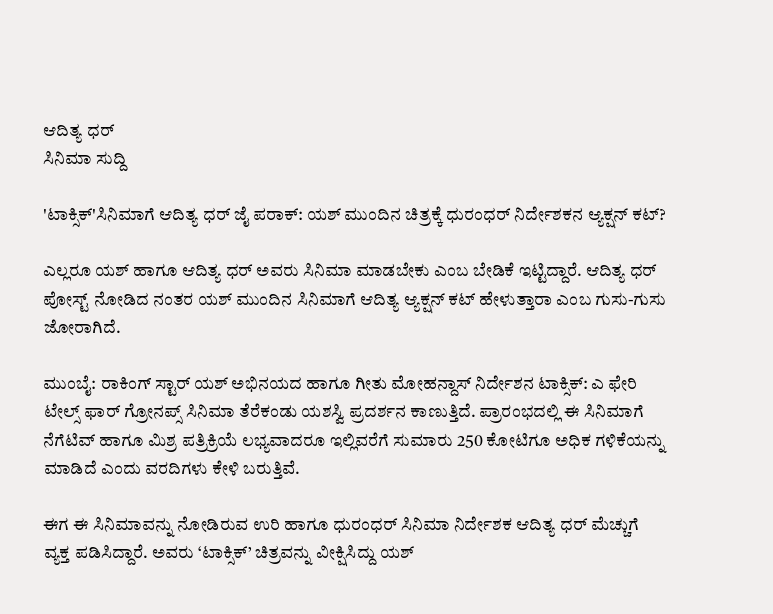ಆದಿತ್ಯ ಧರ್
ಸಿನಿಮಾ ಸುದ್ದಿ

'ಟಾಕ್ಸಿಕ್'ಸಿನಿಮಾಗೆ ಆದಿತ್ಯ ಧರ್ ಜೈ ಪರಾಕ್: ಯಶ್ ಮುಂದಿನ ಚಿತ್ರಕ್ಕೆ ಧುರಂಧರ್ ನಿರ್ದೇಶಕನ ಆ್ಯಕ್ಷನ್ ಕಟ್?

ಎಲ್ಲರೂ ಯಶ್ ಹಾಗೂ ಆದಿತ್ಯ ಧರ್ ಅವರು ಸಿನಿಮಾ ಮಾಡಬೇಕು ಎಂಬ ಬೇಡಿಕೆ ಇಟ್ಟಿದ್ದಾರೆ. ಆದಿತ್ಯ ಧರ್ ಪೋಸ್ಟ್ ನೋಡಿದ ನಂತರ ಯಶ್ ಮುಂದಿನ ಸಿನಿಮಾಗೆ ಆದಿತ್ಯ ಆ್ಯಕ್ಷನ್ ಕಟ್ ಹೇಳುತ್ತಾರಾ ಎಂಬ ಗುಸು-ಗುಸು ಜೋರಾಗಿದೆ.

ಮುಂಬೈ: ರಾಕಿಂಗ್ ಸ್ಟಾರ್ ಯಶ್ ಅಭಿನಯದ ಹಾಗೂ ಗೀತು ಮೋಹನ್ದಾಸ್ ನಿರ್ದೇಶನ ಟಾಕ್ಸಿಕ್: ಎ ಫೇರಿ ಟೇಲ್ಸ್ ಫಾರ್ ಗ್ರೋನಪ್ಸ್ ಸಿನಿಮಾ ತೆರೆಕಂಡು ಯಶಸ್ವಿ ಪ್ರದರ್ಶನ ಕಾಣುತ್ತಿದೆ. ಪ್ರಾರಂಭದಲ್ಲಿ ಈ ಸಿನಿಮಾಗೆ ನೆಗೆಟಿವ್ ಹಾಗೂ ಮಿಶ್ರ ಪತ್ರಿಕ್ರಿಯೆ ಲಭ್ಯವಾದರೂ ಇಲ್ಲಿವರೆಗೆ ಸುಮಾರು 250 ಕೋಟಿಗೂ ಅಧಿಕ ಗಳಿಕೆಯನ್ನು ಮಾಡಿದೆ ಎಂದು ವರದಿಗಳು ಕೇಳಿ ಬರುತ್ತಿವೆ.

ಈಗ ಈ ಸಿನಿಮಾವನ್ನು ನೋಡಿರುವ ಉರಿ ಹಾಗೂ ಧುರಂಧರ್ ಸಿನಿಮಾ ನಿರ್ದೇಶಕ ಆದಿತ್ಯ ಧರ್ ಮೆಚ್ಚುಗೆ ವ್ಯಕ್ತ ಪಡಿಸಿದ್ದಾರೆ. ಅವರು ‘ಟಾಕ್ಸಿಕ್’ ಚಿತ್ರವನ್ನು ವೀಕ್ಷಿಸಿದ್ದು ಯಶ್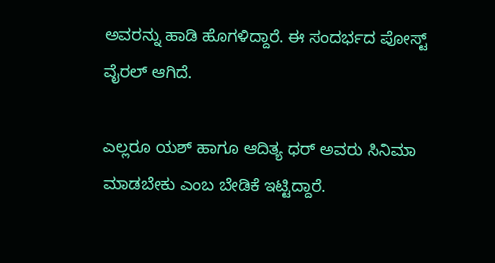ಅವರನ್ನು ಹಾಡಿ ಹೊಗಳಿದ್ದಾರೆ. ಈ ಸಂದರ್ಭದ ಪೋಸ್ಟ್ ವೈರಲ್ ಆಗಿದೆ.

ಎಲ್ಲರೂ ಯಶ್ ಹಾಗೂ ಆದಿತ್ಯ ಧರ್ ಅವರು ಸಿನಿಮಾ ಮಾಡಬೇಕು ಎಂಬ ಬೇಡಿಕೆ ಇಟ್ಟಿದ್ದಾರೆ.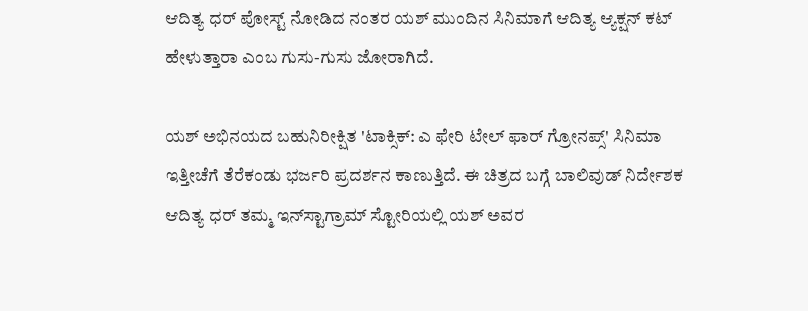ಆದಿತ್ಯ ಧರ್ ಪೋಸ್ಟ್ ನೋಡಿದ ನಂತರ ಯಶ್ ಮುಂದಿನ ಸಿನಿಮಾಗೆ ಆದಿತ್ಯ ಆ್ಯಕ್ಷನ್ ಕಟ್ ಹೇಳುತ್ತಾರಾ ಎಂಬ ಗುಸು-ಗುಸು ಜೋರಾಗಿದೆ.

ಯಶ್ ಅಭಿನಯದ ಬಹುನಿರೀಕ್ಷಿತ 'ಟಾಕ್ಸಿಕ್: ಎ ಫೇರಿ ಟೇಲ್ ಫಾರ್ ಗ್ರೋನಪ್ಸ್' ಸಿನಿಮಾ ಇತ್ತೀಚೆಗೆ ತೆರೆಕಂಡು ಭರ್ಜರಿ ಪ್ರದರ್ಶನ ಕಾಣುತ್ತಿದೆ. ಈ ಚಿತ್ರದ ಬಗ್ಗೆ ಬಾಲಿವುಡ್ ನಿರ್ದೇಶಕ ಆದಿತ್ಯ ಧರ್ ತಮ್ಮ ಇನ್‌ಸ್ಟಾಗ್ರಾಮ್ ಸ್ಟೋರಿಯಲ್ಲಿ ಯಶ್ ಅವರ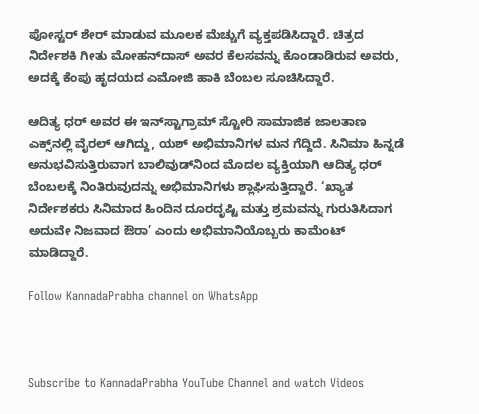ಪೋಸ್ಟರ್ ಶೇರ್ ಮಾಡುವ ಮೂಲಕ ಮೆಚ್ಚುಗೆ ವ್ಯಕ್ತಪಡಿಸಿದ್ದಾರೆ. ಚಿತ್ರದ ನಿರ್ದೇಶಕಿ ಗೀತು ಮೋಹನ್‌ದಾಸ್ ಅವರ ಕೆಲಸವನ್ನು ಕೊಂಡಾಡಿರುವ ಅವರು, ಅದಕ್ಕೆ ಕೆಂಪು ಹೃದಯದ ಎಮೋಜಿ ಹಾಕಿ ಬೆಂಬಲ ಸೂಚಿಸಿದ್ದಾರೆ.

ಆದಿತ್ಯ ಧರ್ ಅವರ ಈ ಇನ್‌ಸ್ಟಾಗ್ರಾಮ್ ಸ್ಟೋರಿ ಸಾಮಾಜಿಕ ಜಾಲತಾಣ ಎಕ್ಸ್‌ನಲ್ಲಿ ವೈರಲ್ ಆಗಿದ್ದು, ಯಶ್ ಅಭಿಮಾನಿಗಳ ಮನ ಗೆದ್ದಿದೆ. ಸಿನಿಮಾ ಹಿನ್ನಡೆ ಅನುಭವಿಸುತ್ತಿರುವಾಗ ಬಾಲಿವುಡ್‌ನಿಂದ ಮೊದಲ ವ್ಯಕ್ತಿಯಾಗಿ ಆದಿತ್ಯ ಧರ್ ಬೆಂಬಲಕ್ಕೆ ನಿಂತಿರುವುದನ್ನು ಅಭಿಮಾನಿಗಳು ಶ್ಲಾಘಿಸುತ್ತಿದ್ದಾರೆ. ‘ಖ್ಯಾತ ನಿರ್ದೇಶಕರು ಸಿನಿಮಾದ ಹಿಂದಿನ ದೂರದೃಷ್ಟಿ ಮತ್ತು ಶ್ರಮವನ್ನು ಗುರುತಿಸಿದಾಗ ಅದುವೇ ನಿಜವಾದ ಔರಾ’ ಎಂದು ಅಭಿಮಾನಿಯೊಬ್ಬರು ಕಾಮೆಂಟ್ ಮಾಡಿದ್ದಾರೆ.

Follow KannadaPrabha channel on WhatsApp



Subscribe to KannadaPrabha YouTube Channel and watch Videos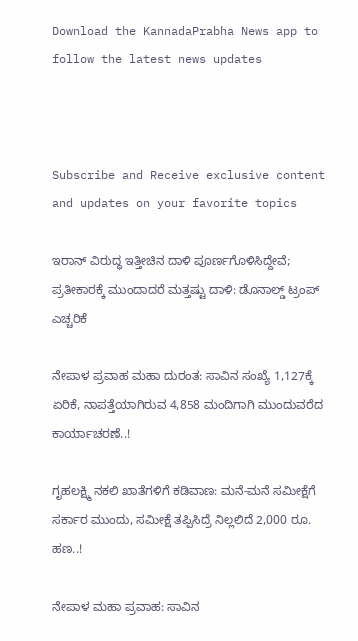Download the KannadaPrabha News app to follow the latest news updates



Subscribe and Receive exclusive content and updates on your favorite topics

ಇರಾನ್ ವಿರುದ್ಧ ಇತ್ತೀಚಿನ ದಾಳಿ ಪೂರ್ಣಗೊಳಿಸಿದ್ದೇವೆ; ಪ್ರತೀಕಾರಕ್ಕೆ ಮುಂದಾದರೆ ಮತ್ತಷ್ಟು ದಾಳಿ: ಡೊನಾಲ್ಡ್ ಟ್ರಂಪ್ ಎಚ್ಚರಿಕೆ

ನೇಪಾಳ ಪ್ರವಾಹ ಮಹಾ ದುರಂತ: ಸಾವಿನ ಸಂಖ್ಯೆ 1,127ಕ್ಕೆ ಏರಿಕೆ, ನಾಪತ್ತೆಯಾಗಿರುವ 4,858 ಮಂದಿಗಾಗಿ ಮುಂದುವರೆದ ಕಾರ್ಯಾಚರಣೆ..!

ಗೃಹಲಕ್ಷ್ಮಿ ನಕಲಿ ಖಾತೆಗಳಿಗೆ ಕಡಿವಾಣ: ಮನೆ-ಮನೆ ಸಮೀಕ್ಷೆಗೆ ಸರ್ಕಾರ ಮುಂದು, ಸಮೀಕ್ಷೆ ತಪ್ಪಿಸಿದ್ರೆ ನಿಲ್ಲಲಿದೆ 2,000 ರೂ. ಹಣ..!

ನೇಪಾಳ ಮಹಾ ಪ್ರವಾಹ: ಸಾವಿನ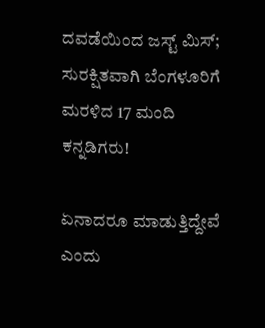ದವಡೆಯಿಂದ ಜಸ್ಟ್ ಮಿಸ್; ಸುರಕ್ಷಿತವಾಗಿ ಬೆಂಗಳೂರಿಗೆ ಮರಳಿದ 17 ಮಂದಿ ಕನ್ನಡಿಗರು!

ಏನಾದರೂ ಮಾಡುತ್ತಿದ್ದೇವೆ ಎಂದು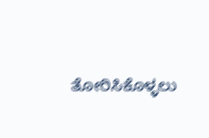ತೋರಿಸಿಕೊಳ್ಳಲು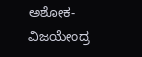ಅಶೋಕ-ವಿಜಯೇಂದ್ರ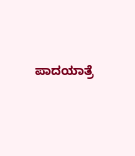ಪಾದಯಾತ್ರೆ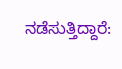ನಡೆಸುತ್ತಿದ್ದಾರೆ: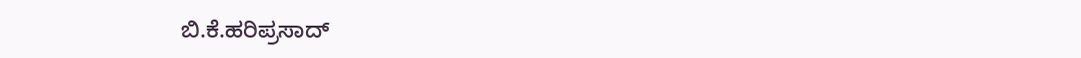ಬಿ.ಕೆ.ಹರಿಪ್ರಸಾದ್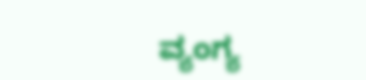ವ್ಯಂಗ್ಯ